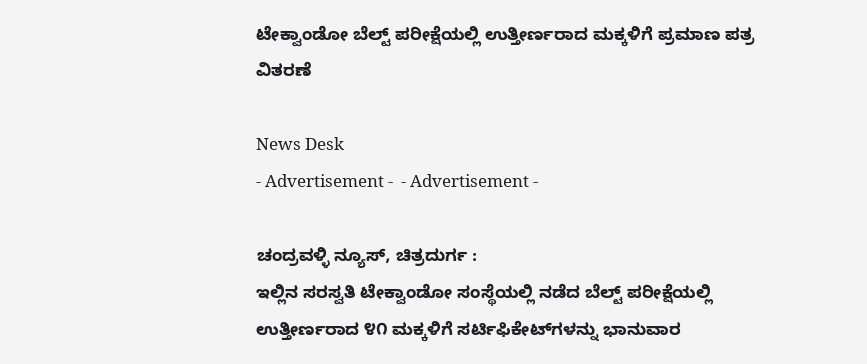ಟೇಕ್ವಾಂಡೋ ಬೆಲ್ಟ್ ಪರೀಕ್ಷೆಯಲ್ಲಿ ಉತ್ತೀರ್ಣರಾದ ಮಕ್ಕಳಿಗೆ ಪ್ರಮಾಣ ಪತ್ರ ವಿತರಣೆ

News Desk
- Advertisement -  - Advertisement -

ಚಂದ್ರವಳ್ಳಿ ನ್ಯೂಸ್, ಚಿತ್ರದುರ್ಗ :
ಇಲ್ಲಿನ ಸರಸ್ವತಿ ಟೇಕ್ವಾಂಡೋ ಸಂಸ್ಥೆಯಲ್ಲಿ ನಡೆದ ಬೆಲ್ಟ್ ಪರೀಕ್ಷೆಯಲ್ಲಿ ಉತ್ತೀರ್ಣರಾದ ೪೧ ಮಕ್ಕಳಿಗೆ ಸರ್ಟಿಫಿಕೇಟ್‌ಗಳನ್ನು ಭಾನುವಾರ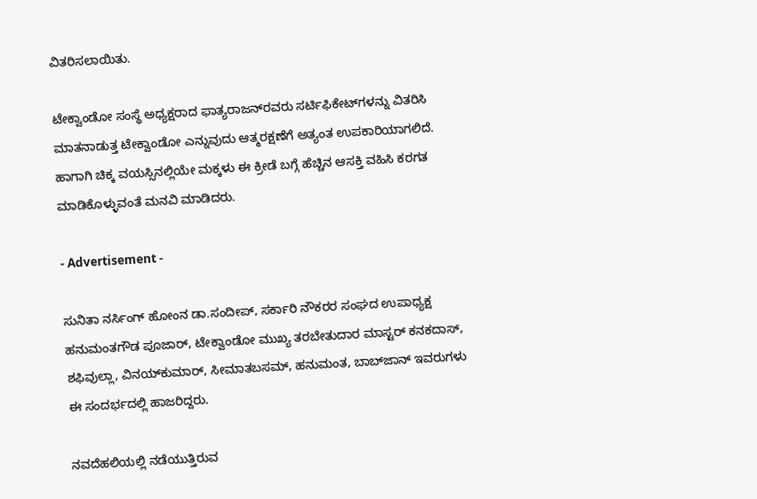ವಿತರಿಸಲಾಯಿತು.

ಟೇಕ್ವಾಂಡೋ ಸಂಸ್ಥೆ ಅಧ್ಯಕ್ಷರಾದ ಫಾತ್ಯರಾಜನ್‌ರವರು ಸರ್ಟಿಫಿಕೇಟ್‌ಗಳನ್ನು ವಿತರಿಸಿ ಮಾತನಾಡುತ್ತ ಟೇಕ್ವಾಂಡೋ ಎನ್ನುವುದು ಆತ್ಮರಕ್ಷಣೆಗೆ ಅತ್ಯಂತ ಉಪಕಾರಿಯಾಗಲಿದೆ. ಹಾಗಾಗಿ ಚಿಕ್ಕ ವಯಸ್ಸಿನಲ್ಲಿಯೇ ಮಕ್ಕಳು ಈ ಕ್ರೀಡೆ ಬಗ್ಗೆ ಹೆಚ್ಚಿನ ಆಸಕ್ತಿ ವಹಿಸಿ ಕರಗತ ಮಾಡಿಕೊಳ್ಳುವಂತೆ ಮನವಿ ಮಾಡಿದರು.

- Advertisement -

ಸುನಿತಾ ನರ್ಸಿಂಗ್ ಹೋಂನ ಡಾ.ಸಂದೀಪ್, ಸರ್ಕಾರಿ ನೌಕರರ ಸಂಘದ ಉಪಾಧ್ಯಕ್ಷ ಹನುಮಂತಗೌಡ ಪೂಜಾರ್, ಟೇಕ್ವಾಂಡೋ ಮುಖ್ಯ ತರಬೇತುದಾರ ಮಾಸ್ಟರ್ ಕನಕದಾಸ್, ಶಫಿವುಲ್ಲಾ, ವಿನಯ್‌ಕುಮಾರ್, ಸೀಮಾತಬಸಮ್, ಹನುಮಂತ, ಬಾಬ್‌ಜಾನ್ ಇವರುಗಳು ಈ ಸಂದರ್ಭದಲ್ಲಿ ಹಾಜರಿದ್ದರು.

ನವದೆಹಲಿಯಲ್ಲಿ ನಡೆಯುತ್ತಿರುವ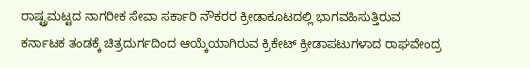ರಾಷ್ಟ್ರಮಟ್ಟದ ನಾಗರೀಕ ಸೇವಾ ಸರ್ಕಾರಿ ನೌಕರರ ಕ್ರೀಡಾಕೂಟದಲ್ಲಿ ಭಾಗವಹಿಸುತ್ತಿರುವ ಕರ್ನಾಟಕ ತಂಡಕ್ಕೆ ಚಿತ್ರದುರ್ಗದಿಂದ ಆಯ್ಕೆಯಾಗಿರುವ ಕ್ರಿಕೇಟ್ ಕ್ರೀಡಾಪಟುಗಳಾದ ರಾಘವೇಂದ್ರ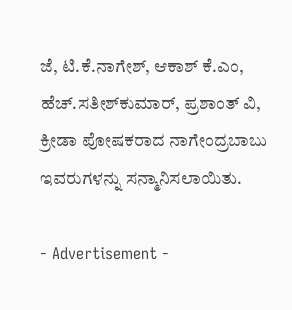ಜೆ, ಟಿ.ಕೆ.ನಾಗೇಶ್, ಆಕಾಶ್ ಕೆ.ಎಂ, ಹೆಚ್.ಸತೀಶ್‌ಕುಮಾರ್, ಪ್ರಶಾಂತ್ ವಿ, ಕ್ರೀಡಾ ಪೋಷಕರಾದ ನಾಗೇಂದ್ರಬಾಬು ಇವರುಗಳನ್ನು ಸನ್ಮಾನಿಸಲಾಯಿತು.

- Advertisement -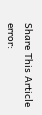Share This Article
error: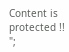Content is protected !!
";